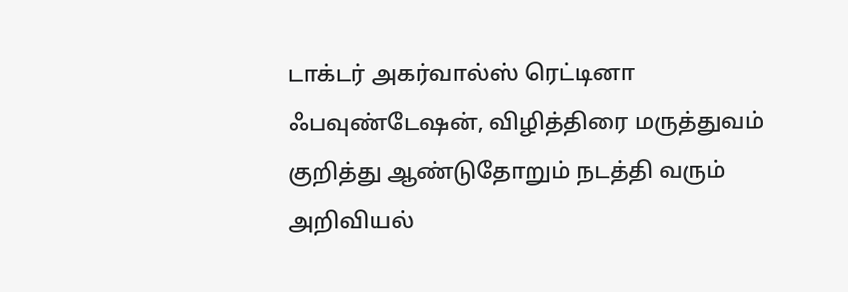டாக்டர் அகர்வால்ஸ் ரெட்டினா ஃபவுண்டேஷன், விழித்திரை மருத்துவம் குறித்து ஆண்டுதோறும் நடத்தி வரும் அறிவியல்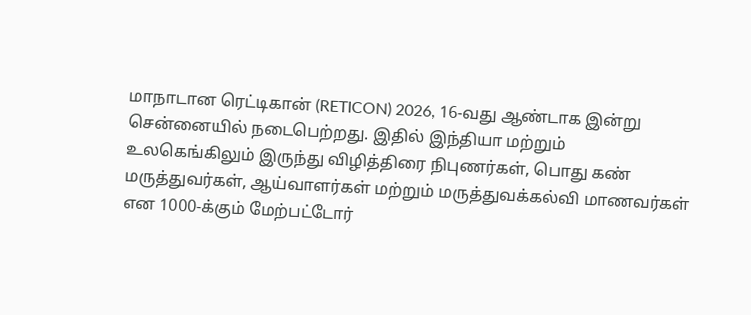மாநாடான ரெட்டிகான் (RETICON) 2026, 16-வது ஆண்டாக இன்று சென்னையில் நடைபெற்றது. இதில் இந்தியா மற்றும் உலகெங்கிலும் இருந்து விழித்திரை நிபுணர்கள், பொது கண் மருத்துவர்கள், ஆய்வாளர்கள் மற்றும் மருத்துவக்கல்வி மாணவர்கள் என 1000-க்கும் மேற்பட்டோர்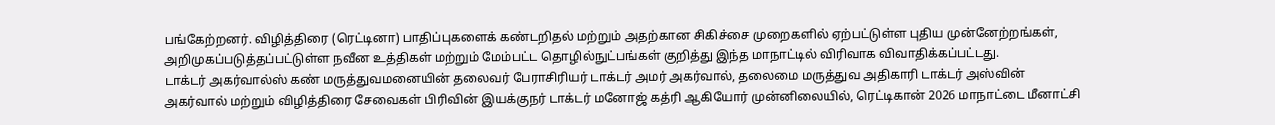பங்கேற்றனர். விழித்திரை (ரெட்டினா) பாதிப்புகளைக் கண்டறிதல் மற்றும் அதற்கான சிகிச்சை முறைகளில் ஏற்பட்டுள்ள புதிய முன்னேற்றங்கள், அறிமுகப்படுத்தப்பட்டுள்ள நவீன உத்திகள் மற்றும் மேம்பட்ட தொழில்நுட்பங்கள் குறித்து இந்த மாநாட்டில் விரிவாக விவாதிக்கப்பட்டது.
டாக்டர் அகர்வால்ஸ் கண் மருத்துவமனையின் தலைவர் பேராசிரியர் டாக்டர் அமர் அகர்வால், தலைமை மருத்துவ அதிகாரி டாக்டர் அஸ்வின் அகர்வால் மற்றும் விழித்திரை சேவைகள் பிரிவின் இயக்குநர் டாக்டர் மனோஜ் கத்ரி ஆகியோர் முன்னிலையில், ரெட்டிகான் 2026 மாநாட்டை மீனாட்சி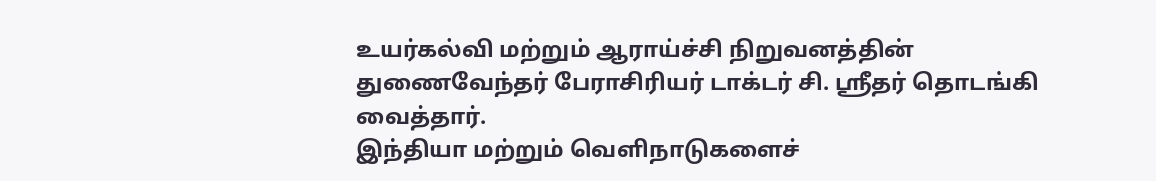உயர்கல்வி மற்றும் ஆராய்ச்சி நிறுவனத்தின் துணைவேந்தர் பேராசிரியர் டாக்டர் சி. ஸ்ரீதர் தொடங்கி வைத்தார்.
இந்தியா மற்றும் வெளிநாடுகளைச்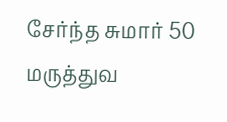சேர்ந்த சுமார் 50 மருத்துவ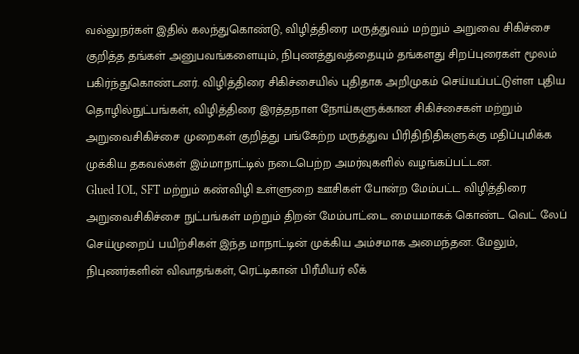வல்லுநர்கள் இதில் கலந்துகொண்டு, விழித்திரை மருத்துவம் மற்றும் அறுவை சிகிச்சை குறித்த தங்கள் அனுபவங்களையும், நிபுணத்துவத்தையும் தங்களது சிறப்புரைகள் மூலம் பகிர்ந்துகொண்டனர். விழித்திரை சிகிச்சையில் புதிதாக அறிமுகம் செய்யப்பட்டுள்ள புதிய தொழில்நுட்பங்கள், விழித்திரை இரத்தநாள நோய்களுக்கான சிகிச்சைகள் மற்றும் அறுவைசிகிச்சை முறைகள் குறித்து பங்கேற்ற மருத்துவ பிரிதிநிதிகளுக்கு மதிப்புமிக்க முக்கிய தகவல்கள் இம்மாநாட்டில் நடைபெற்ற அமர்வுகளில் வழங்கப்பட்டன.
Glued IOL, SFT மற்றும் கண்விழி உள்ளுறை ஊசிகள் போன்ற மேம்பட்ட விழித்திரை அறுவைசிகிச்சை நுட்பங்கள் மற்றும் திறன் மேம்பாட்டை மையமாகக் கொண்ட வெட் லேப் செய்முறைப் பயிற்சிகள் இந்த மாநாட்டின் முக்கிய அம்சமாக அமைந்தன. மேலும், நிபுணர்களின் விவாதங்கள், ரெட்டிகான் பிரீமியர் லீக்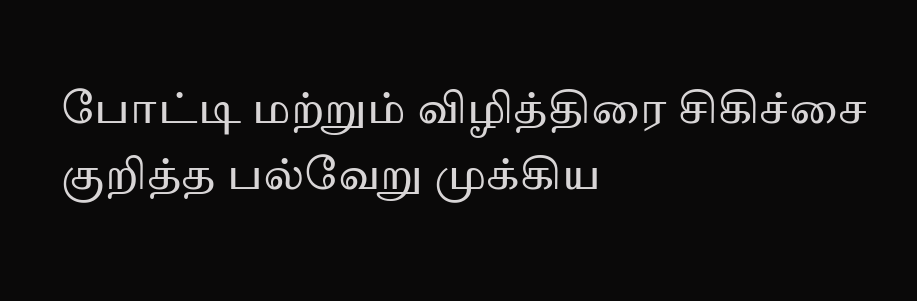போட்டி மற்றும் விழித்திரை சிகிச்சை குறித்த பல்வேறு முக்கிய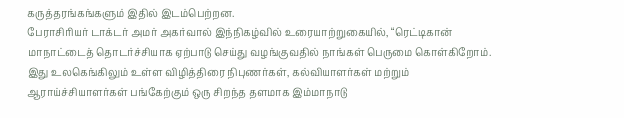கருத்தரங்கங்களும் இதில் இடம்பெற்றன.
பேராசிரியர் டாக்டர் அமர் அகர்வால் இந்நிகழ்வில் உரையாற்றுகையில், “ரெட்டிகான் மாநாட்டைத் தொடர்ச்சியாக ஏற்பாடு செய்து வழங்குவதில் நாங்கள் பெருமை கொள்கிறோம். இது உலகெங்கிலும் உள்ள விழித்திரை நிபுணர்கள், கல்வியாளர்கள் மற்றும் ஆராய்ச்சியாளர்கள் பங்கேற்கும் ஒரு சிறந்த தளமாக இம்மாநாடு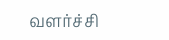வளர்ச்சி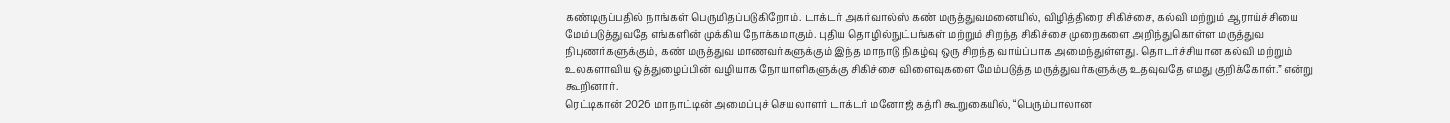கண்டிருப்பதில் நாங்கள் பெருமிதப்படுகிறோம். டாக்டர் அகர்வால்ஸ் கண் மருத்துவமனையில், விழித்திரை சிகிச்சை, கல்வி மற்றும் ஆராய்ச்சியை மேம்படுத்துவதே எங்களின் முக்கிய நோக்கமாகும். புதிய தொழில்நுட்பங்கள் மற்றும் சிறந்த சிகிச்சை முறைகளை அறிந்துகொள்ள மருத்துவ நிபுணர்களுக்கும், கண் மருத்துவ மாணவர்களுக்கும் இந்த மாநாடு நிகழ்வு ஒரு சிறந்த வாய்ப்பாக அமைந்துள்ளது. தொடர்ச்சியான கல்வி மற்றும் உலகளாவிய ஒத்துழைப்பின் வழியாக நோயாளிகளுக்கு சிகிச்சை விளைவுகளை மேம்படுத்த மருத்துவர்களுக்கு உதவுவதே எமது குறிக்கோள்.” என்று கூறினார்.
ரெட்டிகான் 2026 மாநாட்டின் அமைப்புச் செயலாளர் டாக்டர் மனோஜ் கத்ரி கூறுகையில், “பெரும்பாலான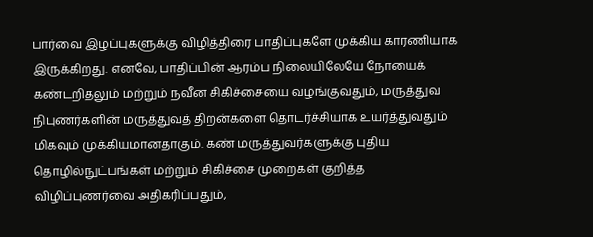பார்வை இழப்புகளுக்கு விழித்திரை பாதிப்புகளே முக்கிய காரணியாக இருக்கிறது. எனவே, பாதிப்பின் ஆரம்ப நிலையிலேயே நோயைக் கண்டறிதலும் மற்றும் நவீன சிகிச்சையை வழங்குவதும், மருத்துவ நிபுணர்களின் மருத்துவத் திறன்களை தொடர்ச்சியாக உயர்த்துவதும் மிகவும் முக்கியமானதாகும். கண் மருத்துவர்களுக்கு புதிய தொழில்நுட்பங்கள் மற்றும் சிகிச்சை முறைகள் குறித்த விழிப்புணர்வை அதிகரிப்பதும்,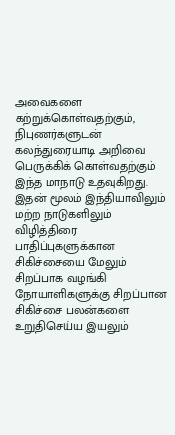அவைகளை கற்றுக்கொள்வதற்கும், நிபுணர்களுடன் கலந்துரையாடி அறிவை பெருக்கிக் கொள்வதற்கும் இந்த மாநாடு உதவுகிறது. இதன் மூலம் இந்தியாவிலும் மற்ற நாடுகளிலும் விழித்திரை பாதிப்புகளுக்கான சிகிச்சையை மேலும் சிறப்பாக வழங்கி நோயாளிகளுக்கு சிறப்பான சிகிச்சை பலன்களை உறுதிசெய்ய இயலும்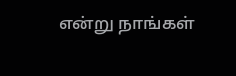என்று நாங்கள்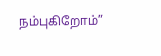நம்புகிறோம்”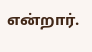என்றார்.